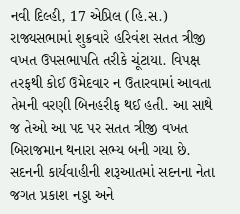નવી દિલ્હી, 17 એપ્રિલ (હિ.સ.) રાજ્યસભામાં શુક્રવારે હરિવંશ સતત ત્રીજી વખત ઉપસભાપતિ તરીકે ચૂંટાયા. વિપક્ષ તરફથી કોઈ ઉમેદવાર ન ઉતારવામાં આવતા તેમની વરણી બિનહરીફ થઈ હતી. આ સાથે જ તેઓ આ પદ પર સતત ત્રીજી વખત બિરાજમાન થનારા સભ્ય બની ગયા છે.
સદનની કાર્યવાહીની શરૂઆતમાં સદનના નેતા જગત પ્રકાશ નડ્ડા અને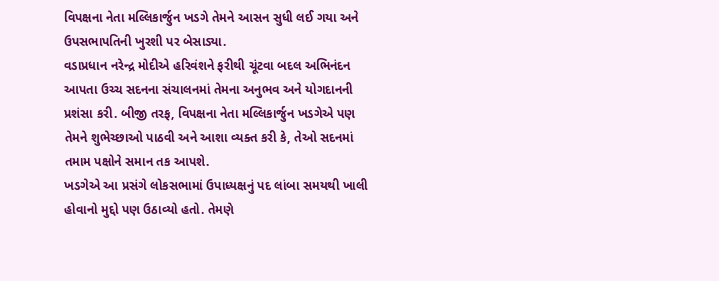વિપક્ષના નેતા મલ્લિકાર્જુન ખડગે તેમને આસન સુધી લઈ ગયા અને ઉપસભાપતિની ખુરશી પર બેસાડ્યા.
વડાપ્રધાન નરેન્દ્ર મોદીએ હરિવંશને ફરીથી ચૂંટવા બદલ અભિનંદન આપતા ઉચ્ચ સદનના સંચાલનમાં તેમના અનુભવ અને યોગદાનની પ્રશંસા કરી. બીજી તરફ, વિપક્ષના નેતા મલ્લિકાર્જુન ખડગેએ પણ તેમને શુભેચ્છાઓ પાઠવી અને આશા વ્યક્ત કરી કે, તેઓ સદનમાં તમામ પક્ષોને સમાન તક આપશે.
ખડગેએ આ પ્રસંગે લોકસભામાં ઉપાધ્યક્ષનું પદ લાંબા સમયથી ખાલી હોવાનો મુદ્દો પણ ઉઠાવ્યો હતો. તેમણે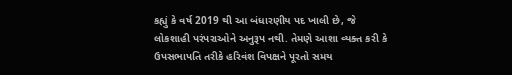કહ્યું કે વર્ષ 2019 થી આ બંધારણીય પદ ખાલી છે, જે લોકશાહી પરંપરાઓને અનુરૂપ નથી. તેમણે આશા વ્યક્ત કરી કે ઉપસભાપતિ તરીકે હરિવંશ વિપક્ષને પૂરતો સમય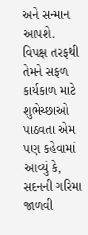અને સન્માન આપશે.
વિપક્ષ તરફથી તેમને સફળ કાર્યકાળ માટે શુભેચ્છાઓ પાઠવતા એમ પણ કહેવામાં આવ્યું કે, સદનની ગરિમા જાળવી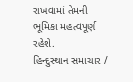રાખવામાં તેમની ભૂમિકા મહત્વપૂર્ણ રહેશે.
હિન્દુસ્થાન સમાચાર /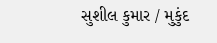સુશીલ કુમાર / મુકુંદ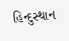હિન્દુસ્થાન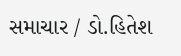સમાચાર / ડો.હિતેશ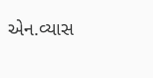એન.વ્યાસ